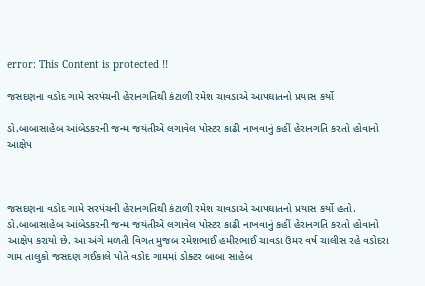error: This Content is protected !!

જસદણના વડોદ ગામે સરપંચની હેરાનગતિથી કંટાળી રમેશ ચાવડાએ આપઘાતનો પ્રયાસ કર્યો

ડો.બાબાસાહેબ આંબેડકરની જન્મ જયંતીએ લગાવેલ પોસ્ટર કાઢી નાખવાનું કહીં હેરાનગતિ કરતો હોવાનો આક્ષેપ



જસદણના વડોદ ગામે સરપંચની હેરાનગતિથી કંટાળી રમેશ ચાવડાએ આપઘાતનો પ્રયાસ કર્યો હતો. ડો.બાબાસાહેબ આંબેડકરની જન્મ જયંતીએ લગાવેલ પોસ્ટર કાઢી નાખવાનું કહીં હેરાનગતિ કરતો હોવાનો આક્ષેપ કરાયો છે. આ અંગે મળતી વિગત મુજબ રમેશભાઈ હમીરભાઈ ચાવડા ઉંમર વર્ષ ચાલીસ રહે વડોદરા ગામ તાલુકો જસદણ ગઈકાલે પોતે વડોદ ગામમાં ડોક્ટર બાબા સાહેબ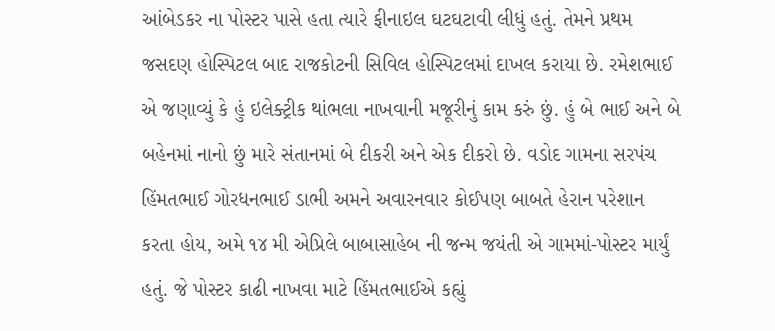આંબેડકર ના પોસ્ટર પાસે હતા ત્યારે ફીનાઇલ ઘટઘટાવી લીધું હતું. તેમને પ્રથમ જસદણ હોસ્પિટલ બાદ રાજકોટની સિવિલ હોસ્પિટલમાં દાખલ કરાયા છે. રમેશભાઈ એ જણાવ્યું કે હું ઇલેક્ટ્રીક થાંભલા નાખવાની મજૂરીનું કામ કરું છું. હું બે ભાઈ અને બે બહેનમાં નાનો છું મારે સંતાનમાં બે દીકરી અને એક દીકરો છે. વડોદ ગામના સરપંચ હિંમતભાઈ ગોરધનભાઈ ડાભી અમને અવારનવાર કોઈપણ બાબતે હેરાન પરેશાન કરતા હોય, અમે ૧૪ મી એપ્રિલે બાબાસાહેબ ની જન્મ જયંતી એ ગામમાં-પોસ્ટર માર્યું હતું. જે પોસ્ટર કાઢી નાખવા માટે હિંમતભાઈએ કહ્યું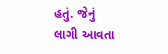હતું. જેનું લાગી આવતા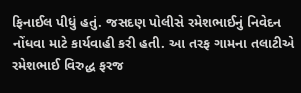ફિનાઈલ પીધું હતું. જસદણ પોલીસે રમેશભાઈનું નિવેદન નોંધવા માટે કાર્યવાહી કરી હતી. આ તરફ ગામના તલાટીએ રમેશભાઈ વિરુદ્ધ ફરજ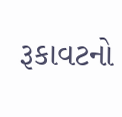રૂકાવટનો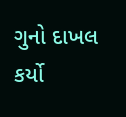ગુનો દાખલ કર્યો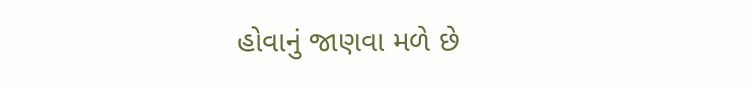હોવાનું જાણવા મળે છે